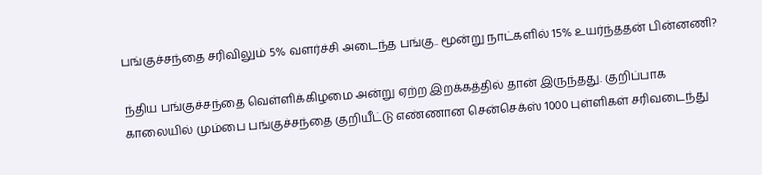பங்குச்சந்தை சரிவிலும் 5% வளர்ச்சி அடைந்த பங்கு.. மூன்று நாட்களில் 15% உயர்ந்ததன் பின்னணி?

ந்திய பங்குச்சந்தை வெள்ளிக்கிழமை அன்று ஏற்ற இறக்கத்தில் தான் இருந்தது. குறிப்பாக காலையில் மும்பை பங்குச்சந்தை குறியீட்டு எண்ணான சென்செக்ஸ் 1000 புள்ளிகள் சரிவடைந்து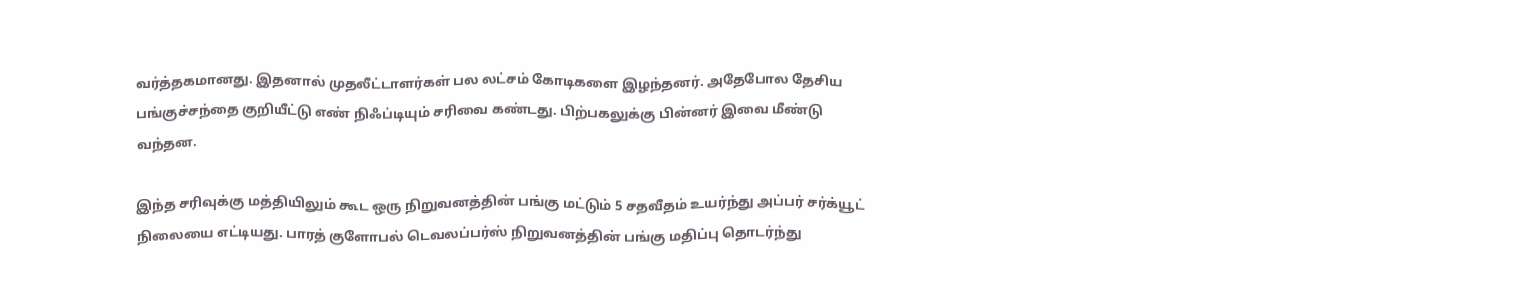வர்த்தகமானது. இதனால் முதலீட்டாளர்கள் பல லட்சம் கோடிகளை இழந்தனர். அதேபோல தேசிய பங்குச்சந்தை குறியீட்டு எண் நிஃப்டியும் சரிவை கண்டது. பிற்பகலுக்கு பின்னர் இவை மீண்டு வந்தன.

இந்த சரிவுக்கு மத்தியிலும் கூட ஒரு நிறுவனத்தின் பங்கு மட்டும் 5 சதவீதம் உயர்ந்து அப்பர் சர்க்யூட் நிலையை எட்டியது. பாரத் குளோபல் டெவலப்பர்ஸ் நிறுவனத்தின் பங்கு மதிப்பு தொடர்ந்து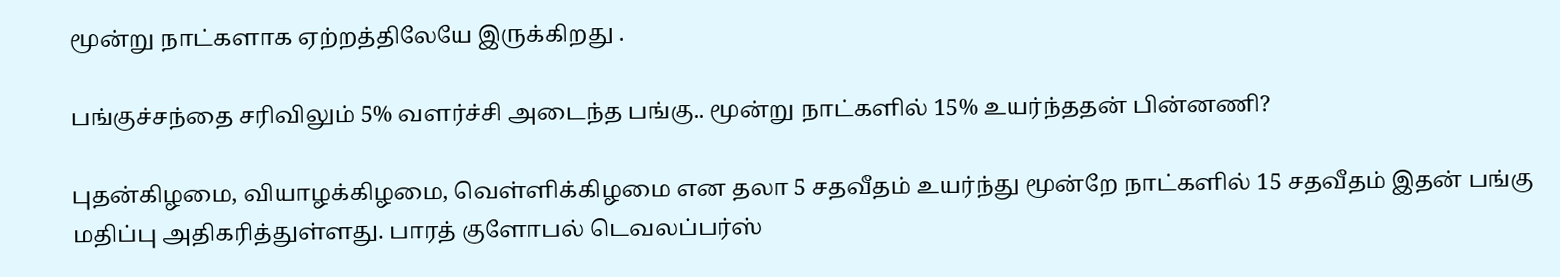மூன்று நாட்களாக ஏற்றத்திலேயே இருக்கிறது .

பங்குச்சந்தை சரிவிலும் 5% வளர்ச்சி அடைந்த பங்கு.. மூன்று நாட்களில் 15% உயர்ந்ததன் பின்னணி?

புதன்கிழமை, வியாழக்கிழமை, வெள்ளிக்கிழமை என தலா 5 சதவீதம் உயர்ந்து மூன்றே நாட்களில் 15 சதவீதம் இதன் பங்கு மதிப்பு அதிகரித்துள்ளது. பாரத் குளோபல் டெவலப்பர்ஸ்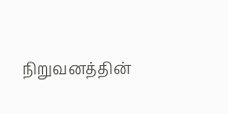நிறுவனத்தின்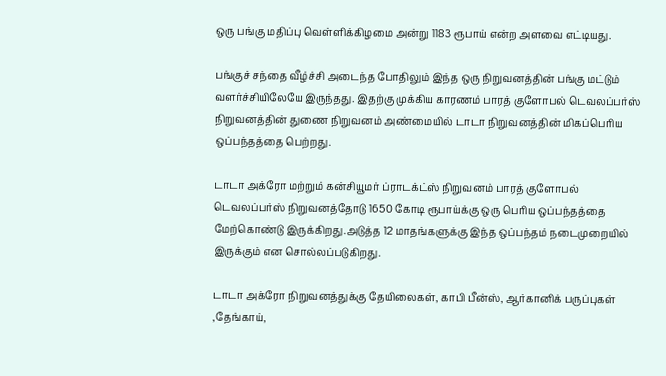ஒரு பங்கு மதிப்பு வெள்ளிக்கிழமை அன்று 1183 ரூபாய் என்ற அளவை எட்டியது.

பங்குச் சந்தை வீழ்ச்சி அடைந்த போதிலும் இந்த ஒரு நிறுவனத்தின் பங்கு மட்டும் வளர்ச்சியிலேயே இருந்தது. இதற்கு முக்கிய காரணம் பாரத் குளோபல் டெவலப்பர்ஸ் நிறுவனத்தின் துணை நிறுவனம் அண்மையில் டாடா நிறுவனத்தின் மிகப்பெரிய ஒப்பந்தத்தை பெற்றது.

டாடா அக்ரோ மற்றும் கன்சியூமர் ப்ராடக்ட்ஸ் நிறுவனம் பாரத் குளோபல் டெவலப்பர்ஸ் நிறுவனத்தோடு 1650 கோடி ரூபாய்க்கு ஒரு பெரிய ஒப்பந்தத்தை மேற்கொண்டு இருக்கிறது.அடுத்த 12 மாதங்களுக்கு இந்த ஒப்பந்தம் நடைமுறையில் இருக்கும் என சொல்லப்படுகிறது.

டாடா அக்ரோ நிறுவனத்துக்கு தேயிலைகள், காபி பீன்ஸ், ஆர்கானிக் பருப்புகள் ,தேங்காய்,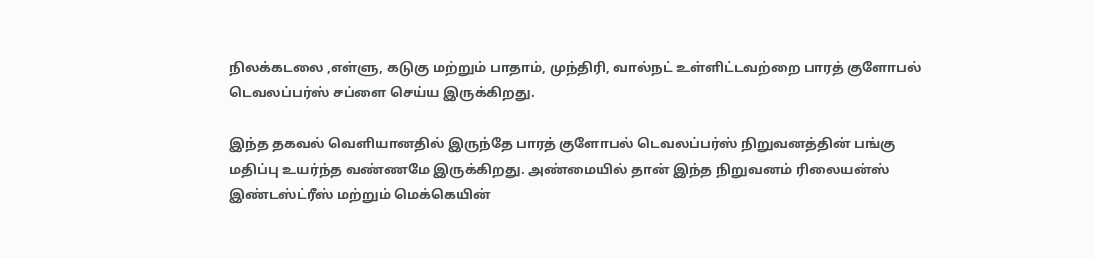நிலக்கடலை ,எள்ளு, கடுகு மற்றும் பாதாம், முந்திரி, வால்நட் உள்ளிட்டவற்றை பாரத் குளோபல் டெவலப்பர்ஸ் சப்ளை செய்ய இருக்கிறது.

இந்த தகவல் வெளியானதில் இருந்தே பாரத் குளோபல் டெவலப்பர்ஸ் நிறுவனத்தின் பங்கு மதிப்பு உயர்ந்த வண்ணமே இருக்கிறது. அண்மையில் தான் இந்த நிறுவனம் ரிலையன்ஸ் இண்டஸ்ட்ரீஸ் மற்றும் மெக்கெயின்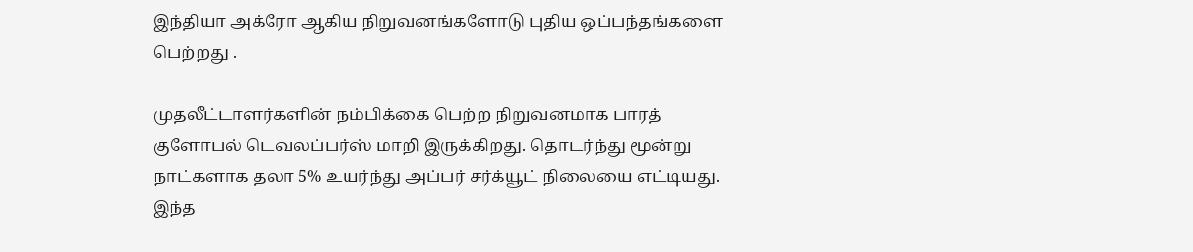இந்தியா அக்ரோ ஆகிய நிறுவனங்களோடு புதிய ஒப்பந்தங்களை பெற்றது .

முதலீட்டாளர்களின் நம்பிக்கை பெற்ற நிறுவனமாக பாரத் குளோபல் டெவலப்பர்ஸ் மாறி இருக்கிறது. தொடர்ந்து மூன்று நாட்களாக தலா 5% உயர்ந்து அப்பர் சர்க்யூட் நிலையை எட்டியது. இந்த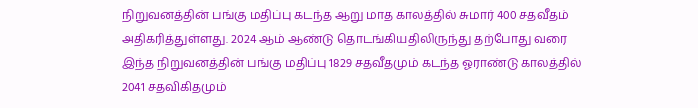நிறுவனத்தின் பங்கு மதிப்பு கடந்த ஆறு மாத காலத்தில் சுமார் 400 சதவீதம் அதிகரித்துள்ளது. 2024 ஆம் ஆண்டு தொடங்கியதிலிருந்து தற்போது வரை இந்த நிறுவனத்தின் பங்கு மதிப்பு 1829 சதவீதமும் கடந்த ஓராண்டு காலத்தில் 2041 சதவிகிதமும்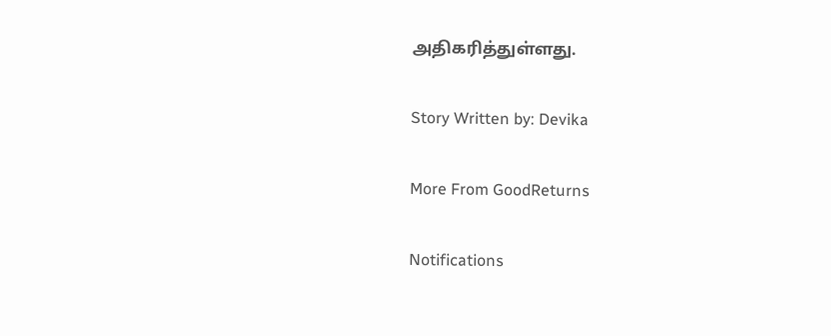அதிகரித்துள்ளது.

Story Written by: Devika

More From GoodReturns

Notifications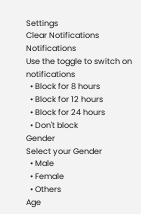Settings
Clear Notifications
Notifications
Use the toggle to switch on notifications
  • Block for 8 hours
  • Block for 12 hours
  • Block for 24 hours
  • Don't block
Gender
Select your Gender
  • Male
  • Female
  • Others
Age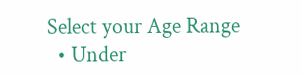Select your Age Range
  • Under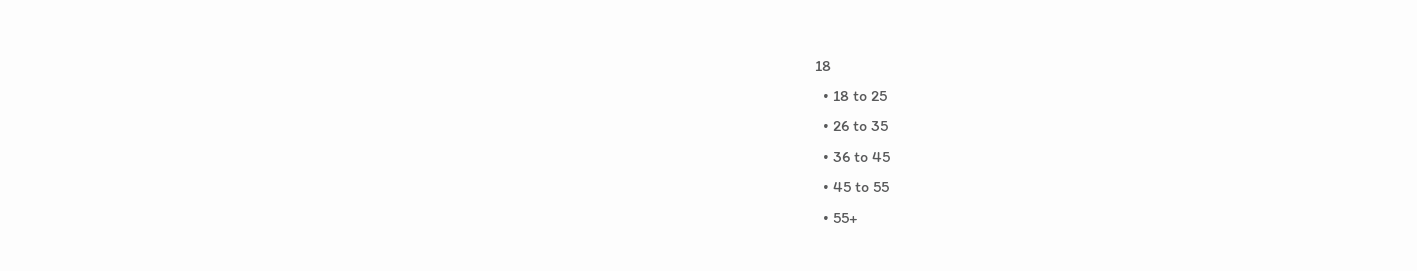18
  • 18 to 25
  • 26 to 35
  • 36 to 45
  • 45 to 55
  • 55+